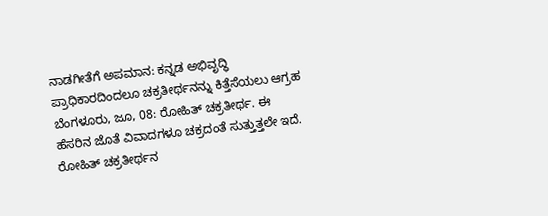ನಾಡಗೀತೆಗೆ ಅಪಮಾನ: ಕನ್ನಡ ಅಭಿವೃದ್ಧಿ ಪ್ರಾಧಿಕಾರದಿಂದಲೂ ಚಕ್ರತೀರ್ಥನನ್ನು ಕಿತ್ತೆಸೆಯಲು ಆಗ್ರಹ
ಬೆಂಗಳೂರು, ಜೂ, 08: ರೋಹಿತ್ ಚಕ್ರತೀರ್ಥ. ಈ ಹೆಸರಿನ ಜೊತೆ ವಿವಾದಗಳೂ ಚಕ್ರದಂತೆ ಸುತ್ತುತ್ತಲೇ ಇದೆ. ರೋಹಿತ್ ಚಕ್ರತೀರ್ಥನ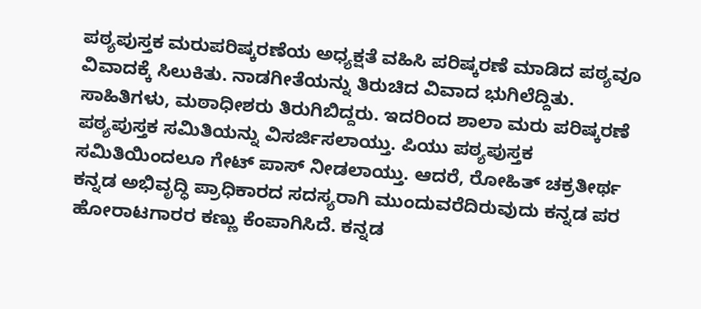ಪಠ್ಯಪುಸ್ತಕ ಮರುಪರಿಷ್ಕರಣೆಯ ಅಧ್ಯಕ್ಷತೆ ವಹಿಸಿ ಪರಿಷ್ಕರಣೆ ಮಾಡಿದ ಪಠ್ಯವೂ ವಿವಾದಕ್ಕೆ ಸಿಲುಕಿತು. ನಾಡಗೀತೆಯನ್ನು ತಿರುಚಿದ ವಿವಾದ ಭುಗಿಲೆದ್ದಿತು. ಸಾಹಿತಿಗಳು, ಮಠಾಧೀಶರು ತಿರುಗಿಬಿದ್ದರು. ಇದರಿಂದ ಶಾಲಾ ಮರು ಪರಿಷ್ಕರಣೆ ಪಠ್ಯಪುಸ್ತಕ ಸಮಿತಿಯನ್ನು ವಿಸರ್ಜಿಸಲಾಯ್ತು. ಪಿಯು ಪಠ್ಯಪುಸ್ತಕ ಸಮಿತಿಯಿಂದಲೂ ಗೇಟ್ ಪಾಸ್ ನೀಡಲಾಯ್ತು. ಆದರೆ, ರೋಹಿತ್ ಚಕ್ರತೀರ್ಥ ಕನ್ನಡ ಅಭಿವೃದ್ಧಿ ಪ್ರಾಧಿಕಾರದ ಸದಸ್ಯರಾಗಿ ಮುಂದುವರೆದಿರುವುದು ಕನ್ನಡ ಪರ ಹೋರಾಟಗಾರರ ಕಣ್ಣು ಕೆಂಪಾಗಿಸಿದೆ. ಕನ್ನಡ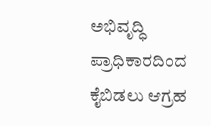ಅಭಿವೃದ್ಧಿ ಪ್ರಾಧಿಕಾರದಿಂದ ಕೈಬಿಡಲು ಆಗ್ರಹ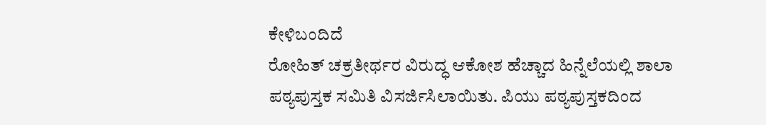ಕೇಳಿಬಂದಿದೆ
ರೋಹಿತ್ ಚಕ್ರತೀರ್ಥರ ವಿರುದ್ಧ ಆಕೋಶ ಹೆಚ್ಚಾದ ಹಿನ್ನೆಲೆಯಲ್ಲಿ ಶಾಲಾ ಪಠ್ಯಪುಸ್ತಕ ಸಮಿತಿ ವಿಸರ್ಜಿಸಿಲಾಯಿತು. ಪಿಯು ಪಠ್ಯಪುಸ್ತಕದಿಂದ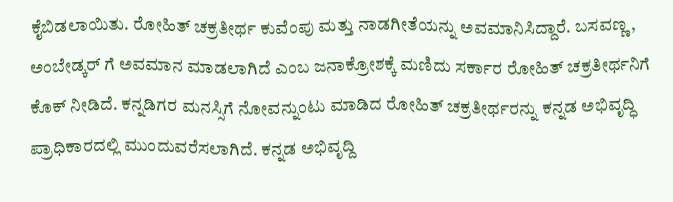ಕೈಬಿಡಲಾಯಿತು. ರೋಹಿತ್ ಚಕ್ರತೀರ್ಥ ಕುವೆಂಪು ಮತ್ತು ನಾಡಗೀತೆಯನ್ನು ಅವಮಾನಿಸಿದ್ದಾರೆ. ಬಸವಣ್ಣ, ಅಂಬೇಡ್ಕರ್ ಗೆ ಅವಮಾನ ಮಾಡಲಾಗಿದೆ ಎಂಬ ಜನಾಕ್ರೋಶಕ್ಕೆ ಮಣಿದು ಸರ್ಕಾರ ರೋಹಿತ್ ಚಕ್ರತೀರ್ಥನಿಗೆ ಕೊಕ್ ನೀಡಿದೆ. ಕನ್ನಡಿಗರ ಮನಸ್ಸಿಗೆ ನೋವನ್ನುಂಟು ಮಾಡಿದ ರೋಹಿತ್ ಚಕ್ರತೀರ್ಥರನ್ನು ಕನ್ನಡ ಅಭಿವೃದ್ಧಿ ಪ್ರಾಧಿಕಾರದಲ್ಲಿ ಮುಂದುವರೆಸಲಾಗಿದೆ. ಕನ್ನಡ ಅಭಿವೃದ್ದಿ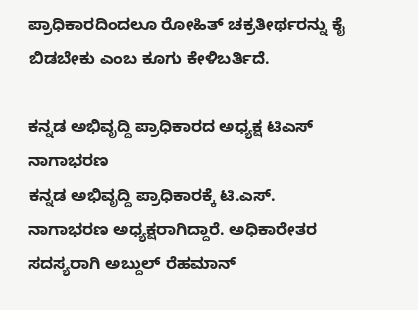ಪ್ರಾಧಿಕಾರದಿಂದಲೂ ರೋಹಿತ್ ಚಕ್ರತೀರ್ಥರನ್ನು ಕೈ ಬಿಡಬೇಕು ಎಂಬ ಕೂಗು ಕೇಳಿಬರ್ತಿದೆ.

ಕನ್ನಡ ಅಭಿವೃದ್ದಿ ಪ್ರಾಧಿಕಾರದ ಅಧ್ಯಕ್ಷ ಟಿಎಸ್ ನಾಗಾಭರಣ
ಕನ್ನಡ ಅಭಿವೃದ್ದಿ ಪ್ರಾಧಿಕಾರಕ್ಕೆ ಟಿ.ಎಸ್. ನಾಗಾಭರಣ ಅಧ್ಯಕ್ಷರಾಗಿದ್ದಾರೆ. ಅಧಿಕಾರೇತರ ಸದಸ್ಯರಾಗಿ ಅಬ್ದುಲ್ ರೆಹಮಾನ್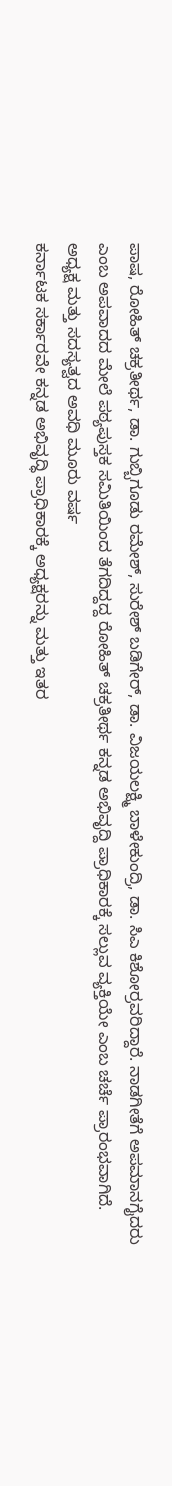ಪಾಷ, ರೋಹಿತ್ ಚಕ್ರತೀರ್ಥ, ಡಾ. ಗುಬ್ಬಿಗೂಡು ರಮೇಶ್, ಸುರೇಶ್ ಬಡಿಗೇರ್, ಡಾ. ವಿಜಯಲಕ್ಷ್ಮಿ ಬಾಳೇಕುಂದ್ರಿ, ಡಾ. ಸಿಎ ಕಿಶೋರ್ರವರಿದ್ದಾರೆ. ನಾಡಗೀತೆಗೆ ಅಪಮಾನಗೈದರು ಎಂಬ ಅಪವಾದದ ಮೇಲೆ ಪಠ್ಯಪುಸ್ತಕ ಸಮಿತಿಯಿಂದ ತೆಗದಿದ್ದದ್ದ ರೋಹಿತ್ ಚಕ್ರತೀರ್ಥ ಕನ್ನಡ ಅಭಿವೃದ್ದಿ ಪ್ರಾಧಿಕಾರಕ್ಕೆ ಸಲ್ಲುವ ವ್ಯಕ್ತಿಯೇ ಎಂಬ ಚರ್ಚೆ ಪ್ರಾರಂಭವಾಗಿದೆ.
ಅಧ್ಯಕ್ಷ ಮತ್ತು ಸದಸ್ಯತ್ವದ ಅವಧಿ ಮೂರು ವರ್ಷ
ಕರ್ನಾಟಕ ಸರ್ಕಾರವೇ ಕನ್ನಡ ಅಭಿವೃದ್ಧಿ ಪ್ರಾಧಿಕಾರಕ್ಕೆ ಅಧ್ಯಕ್ಷರನ್ನು ಮತ್ತು ಇತರ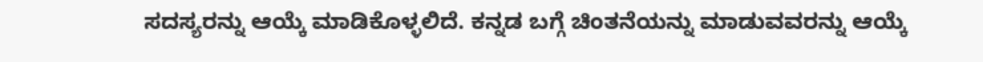ಸದಸ್ಯರನ್ನು ಆಯ್ಕೆ ಮಾಡಿಕೊಳ್ಳಲಿದೆ. ಕನ್ನಡ ಬಗ್ಗೆ ಚಿಂತನೆಯನ್ನು ಮಾಡುವವರನ್ನು ಆಯ್ಕೆ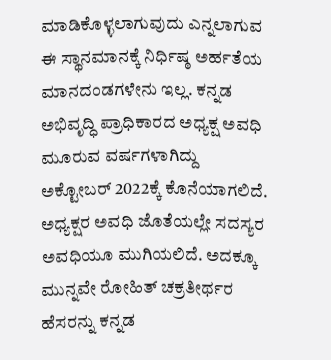ಮಾಡಿಕೊಳ್ಳಲಾಗುವುದು ಎನ್ನಲಾಗುವ ಈ ಸ್ಥಾನಮಾನಕ್ಕೆ ನಿರ್ಧಿಷ್ಠ ಅರ್ಹತೆಯ ಮಾನದಂಡಗಳೇನು ಇಲ್ಲ. ಕನ್ನಡ ಅಭಿವೃದ್ಧಿ ಪ್ರಾಧಿಕಾರದ ಅಧ್ಯಕ್ಷ ಅವಧಿ ಮೂರುವ ವರ್ಷಗಳಾಗಿದ್ದು ಅಕ್ಟೋಬರ್ 2022ಕ್ಕೆ ಕೊನೆಯಾಗಲಿದೆ. ಅಧ್ಯಕ್ಷರ ಅವಧಿ ಜೊತೆಯಲ್ಲೇ ಸದಸ್ಯರ ಅವಧಿಯೂ ಮುಗಿಯಲಿದೆ. ಅದಕ್ಕೂ ಮುನ್ನವೇ ರೋಹಿತ್ ಚಕ್ರತೀರ್ಥರ ಹೆಸರನ್ನು ಕನ್ನಡ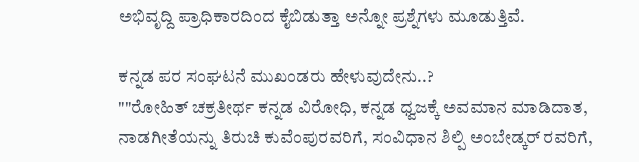ಅಭಿವೃದ್ದಿ ಪ್ರಾಧಿಕಾರದಿಂದ ಕೈಬಿಡುತ್ತಾ ಅನ್ನೋ ಪ್ರಶ್ನೆಗಳು ಮೂಡುತ್ತಿವೆ.

ಕನ್ನಡ ಪರ ಸಂಘಟನೆ ಮುಖಂಡರು ಹೇಳುವುದೇನು..?
""ರೋಹಿತ್ ಚಕ್ರತೀರ್ಥ ಕನ್ನಡ ವಿರೋಧಿ, ಕನ್ನಡ ಧ್ವಜಕ್ಕೆ ಅವಮಾನ ಮಾಡಿದಾತ, ನಾಡಗೀತೆಯನ್ನು ತಿರುಚಿ ಕುವೆಂಪುರವರಿಗೆ, ಸಂವಿಧಾನ ಶಿಲ್ಪಿ ಅಂಬೇಡ್ಕರ್ ರವರಿಗೆ,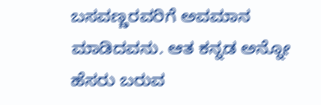ಬಸವಣ್ಣರವರಿಗೆ ಅವಮಾನ ಮಾಡಿದವನು. ಆತ ಕನ್ನಡ ಅನ್ನೋ ಹೆಸರು ಬರುವ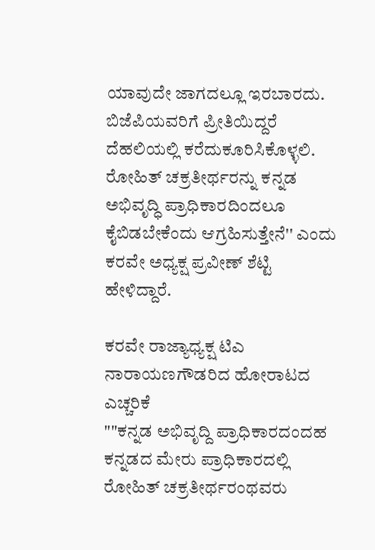ಯಾವುದೇ ಜಾಗದಲ್ಲೂ ಇರಬಾರದು. ಬಿಜೆಪಿಯವರಿಗೆ ಪ್ರೀತಿಯಿದ್ದರೆ ದೆಹಲಿಯಲ್ಲಿ ಕರೆದುಕೂರಿಸಿಕೊಳ್ಳಲಿ. ರೋಹಿತ್ ಚಕ್ರತೀರ್ಥರನ್ನು ಕನ್ನಡ ಅಭಿವೃದ್ಧಿ ಪ್ರಾಧಿಕಾರದಿಂದಲೂ ಕೈಬಿಡಬೇಕೆಂದು ಆಗ್ರಹಿಸುತ್ತೇನೆ'' ಎಂದು ಕರವೇ ಅಧ್ಯಕ್ಷ ಪ್ರವೀಣ್ ಶೆಟ್ಟಿ ಹೇಳಿದ್ದಾರೆ.

ಕರವೇ ರಾಜ್ಯಾಧ್ಯಕ್ಷ ಟಿಎ ನಾರಾಯಣಗೌಡರಿದ ಹೋರಾಟದ ಎಚ್ಚರಿಕೆ
""ಕನ್ನಡ ಅಭಿವೃದ್ದಿ ಪ್ರಾಧಿಕಾರದಂದಹ ಕನ್ನಡದ ಮೇರು ಪ್ರಾಧಿಕಾರದಲ್ಲಿ ರೋಹಿತ್ ಚಕ್ರತೀರ್ಥರಂಥವರು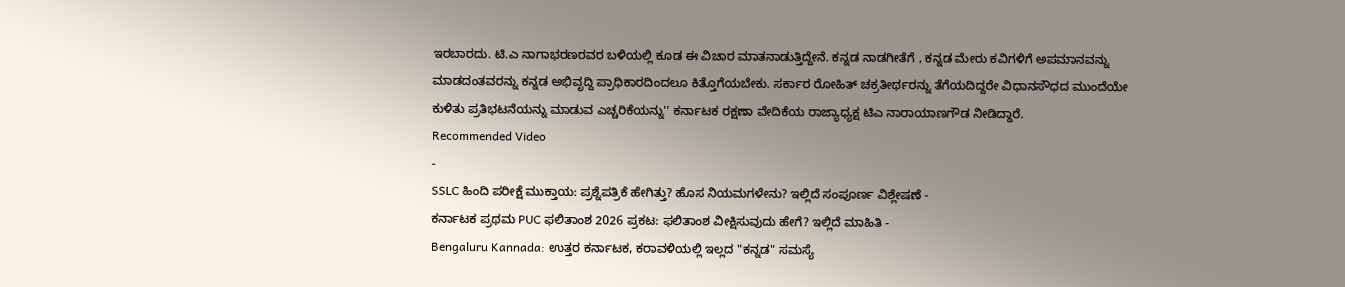ಇರಬಾರದು. ಟಿ.ಎ ನಾಗಾಭರಣರವರ ಬಳಿಯಲ್ಲಿ ಕೂಡ ಈ ವಿಚಾರ ಮಾತನಾಡುತ್ತಿದ್ದೇನೆ. ಕನ್ನಡ ನಾಡಗೀತೆಗೆ , ಕನ್ನಡ ಮೇರು ಕವಿಗಳಿಗೆ ಅಪಮಾನವನ್ನು ಮಾಡದಂತವರನ್ನು ಕನ್ನಡ ಅಭಿವೃದ್ದಿ ಪ್ರಾಧಿಕಾರದಿಂದಲೂ ಕಿತ್ತೊಗೆಯಬೇಕು. ಸರ್ಕಾರ ರೋಹಿತ್ ಚಕ್ರತೀರ್ಥರನ್ನು ತೆಗೆಯದಿದ್ದರೇ ವಿಧಾನಸೌಧದ ಮುಂದೆಯೇ ಕುಳಿತು ಪ್ರತಿಭಟನೆಯನ್ನು ಮಾಡುವ ಎಚ್ಚರಿಕೆಯನ್ನು'' ಕರ್ನಾಟಕ ರಕ್ಷಣಾ ವೇದಿಕೆಯ ರಾಜ್ಯಾಧ್ಯಕ್ಷ ಟಿಎ ನಾರಾಯಾಣಗೌಡ ನೀಡಿದ್ದಾರೆ.
Recommended Video
-
SSLC ಹಿಂದಿ ಪರೀಕ್ಷೆ ಮುಕ್ತಾಯ: ಪ್ರಶ್ನೆಪತ್ರಿಕೆ ಹೇಗಿತ್ತು? ಹೊಸ ನಿಯಮಗಳೇನು? ಇಲ್ಲಿದೆ ಸಂಪೂರ್ಣ ವಿಶ್ಲೇಷಣೆ -
ಕರ್ನಾಟಕ ಪ್ರಥಮ PUC ಫಲಿತಾಂಶ 2026 ಪ್ರಕಟ: ಫಲಿತಾಂಶ ವೀಕ್ಷಿಸುವುದು ಹೇಗೆ? ಇಲ್ಲಿದೆ ಮಾಹಿತಿ -
Bengaluru Kannada: ಉತ್ತರ ಕರ್ನಾಟಕ, ಕರಾವಳಿಯಲ್ಲಿ ಇಲ್ಲದ "ಕನ್ನಡ" ಸಮಸ್ಯೆ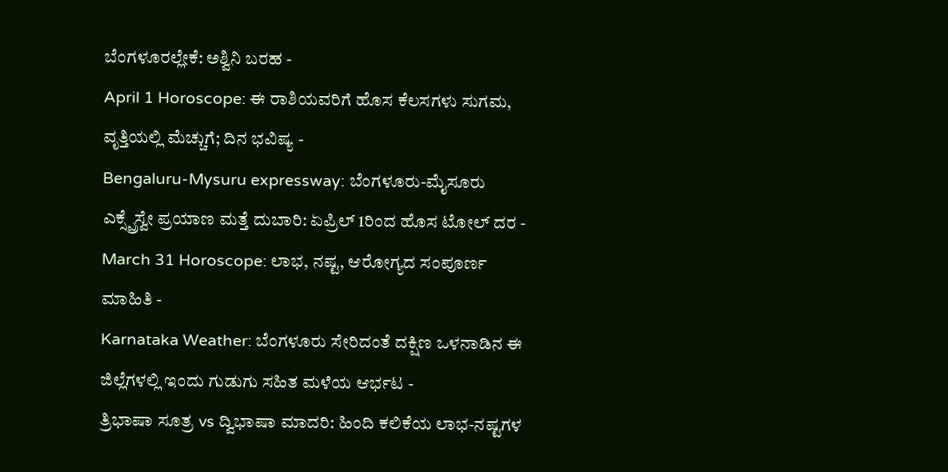ಬೆಂಗಳೂರಲ್ಲೇಕೆ: ಅಶ್ವಿನಿ ಬರಹ -
April 1 Horoscope: ಈ ರಾಶಿಯವರಿಗೆ ಹೊಸ ಕೆಲಸಗಳು ಸುಗಮ, ವೃತ್ತಿಯಲ್ಲಿ ಮೆಚ್ಚುಗೆ; ದಿನ ಭವಿಷ್ಯ -
Bengaluru-Mysuru expressway: ಬೆಂಗಳೂರು-ಮೈಸೂರು ಎಕ್ಸ್ಪ್ರೆಸ್ವೇ ಪ್ರಯಾಣ ಮತ್ತೆ ದುಬಾರಿ: ಏಪ್ರಿಲ್ 1ರಿಂದ ಹೊಸ ಟೋಲ್ ದರ -
March 31 Horoscope: ಲಾಭ, ನಷ್ಟ, ಆರೋಗ್ಯದ ಸಂಪೂರ್ಣ ಮಾಹಿತಿ -
Karnataka Weather: ಬೆಂಗಳೂರು ಸೇರಿದಂತೆ ದಕ್ಷಿಣ ಒಳನಾಡಿನ ಈ ಜಿಲ್ಲೆಗಳಲ್ಲಿ ಇಂದು ಗುಡುಗು ಸಹಿತ ಮಳೆಯ ಆರ್ಭಟ -
ತ್ರಿಭಾಷಾ ಸೂತ್ರ vs ದ್ವಿಭಾಷಾ ಮಾದರಿ: ಹಿಂದಿ ಕಲಿಕೆಯ ಲಾಭ-ನಷ್ಟಗಳ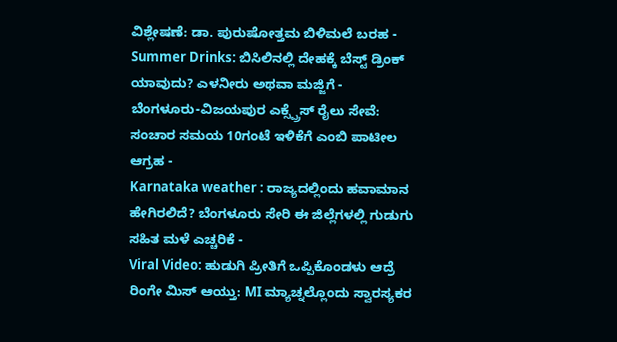ವಿಶ್ಲೇಷಣೆ: ಡಾ. ಪುರುಷೋತ್ತಮ ಬಿಳಿಮಲೆ ಬರಹ -
Summer Drinks: ಬಿಸಿಲಿನಲ್ಲಿ ದೇಹಕ್ಕೆ ಬೆಸ್ಟ್ ಡ್ರಿಂಕ್ ಯಾವುದು? ಎಳನೀರು ಅಥವಾ ಮಜ್ಜಿಗೆ -
ಬೆಂಗಳೂರು-ವಿಜಯಪುರ ಎಕ್ಸ್ಪ್ರೆಸ್ ರೈಲು ಸೇವೆ: ಸಂಚಾರ ಸಮಯ 10ಗಂಟೆ ಇಳಿಕೆಗೆ ಎಂಬಿ ಪಾಟೀಲ ಆಗ್ರಹ -
Karnataka weather : ರಾಜ್ಯದಲ್ಲಿಂದು ಹವಾಮಾನ ಹೇಗಿರಲಿದೆ? ಬೆಂಗಳೂರು ಸೇರಿ ಈ ಜಿಲ್ಲೆಗಳಲ್ಲಿ ಗುಡುಗು ಸಹಿತ ಮಳೆ ಎಚ್ಚರಿಕೆ -
Viral Video: ಹುಡುಗಿ ಪ್ರೀತಿಗೆ ಒಪ್ಪಿಕೊಂಡಳು ಆದ್ರೆ ರಿಂಗೇ ಮಿಸ್ ಆಯ್ತು: MI ಮ್ಯಾಚ್ನಲ್ಲೊಂದು ಸ್ವಾರಸ್ಯಕರ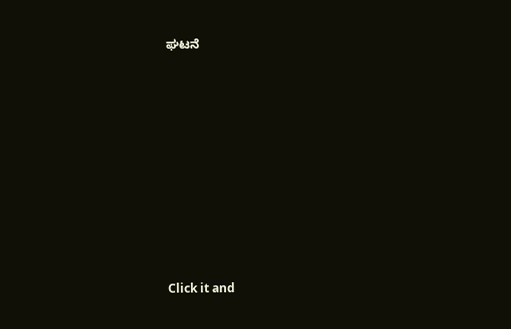ಘಟನೆ












Click it and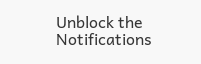Unblock the Notifications